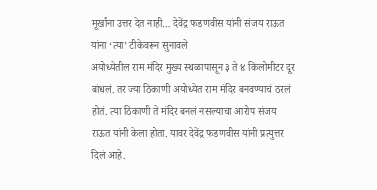मूर्खांना उत्तर देत नाही… देवेंद्र फडणवीस यांनी संजय राऊत यांना ‘त्या’ टीकेवरून सुनावले
अयोध्येतील राम मंदिर मुख्य स्थळापासून ३ ते ४ किलोमीटर दूर बांधलं. तर ज्या ठिकाणी अयोध्येत राम मंदिर बनवण्याचं ठरलं होतं. त्या ठिकाणी ते मंदिर बनलं नसल्याचा आरोप संजय राऊत यांनी केला होता. यावर देवेंद्र फडणवीस यांनी प्रत्युत्तर दिलं आहे.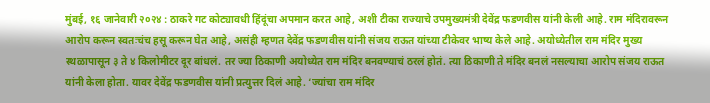मुंबई, १६ जानेवारी २०२४ : ठाकरे गट कोट्यावधी हिंदूंचा अपमान करत आहे, अशी टीका राज्याचे उपमुख्यमंत्री देवेंद्र फडणवीस यांनी केली आहे. राम मंदिरावरून आरोप करून स्वतःचंच हसू करून घेत आहे, असंही म्हणत देवेंद्र फडणवीस यांनी संजय राऊत यांच्या टीकेवर भाष्य केले आहे. अयोध्येतील राम मंदिर मुख्य स्थळापासून ३ ते ४ किलोमीटर दूर बांधलं. तर ज्या ठिकाणी अयोध्येत राम मंदिर बनवण्याचं ठरलं होतं. त्या ठिकाणी ते मंदिर बनलं नसल्याचा आरोप संजय राऊत यांनी केला होता. यावर देवेंद्र फडणवीस यांनी प्रत्युत्तर दिलं आहे. ‘ज्यांचा राम मंदिर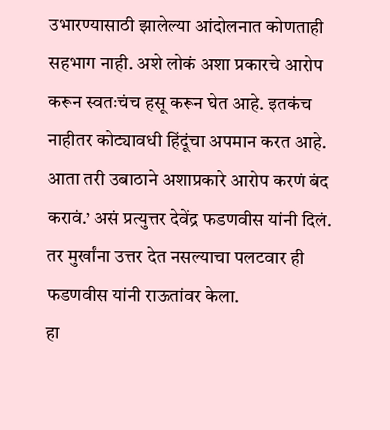उभारण्यासाठी झालेल्या आंदोलनात कोणताही सहभाग नाही. अशे लोकं अशा प्रकारचे आरोप करून स्वतःचंच हसू करून घेत आहे. इतकंच नाहीतर कोट्यावधी हिंदूंचा अपमान करत आहे. आता तरी उबाठाने अशाप्रकारे आरोप करणं बंद करावं.’ असं प्रत्युत्तर देवेंद्र फडणवीस यांनी दिलं. तर मुर्खांना उत्तर देत नसल्याचा पलटवार ही फडणवीस यांनी राऊतांवर केला.
हा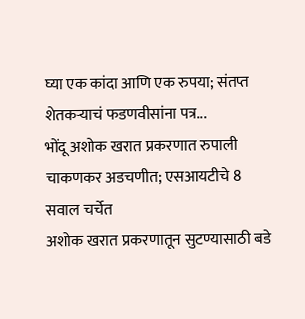घ्या एक कांदा आणि एक रुपया; संतप्त शेतकऱ्याचं फडणवीसांना पत्र...
भोंदू अशोक खरात प्रकरणात रुपाली चाकणकर अडचणीत; एसआयटीचे 8 सवाल चर्चेत
अशोक खरात प्रकरणातून सुटण्यासाठी बडे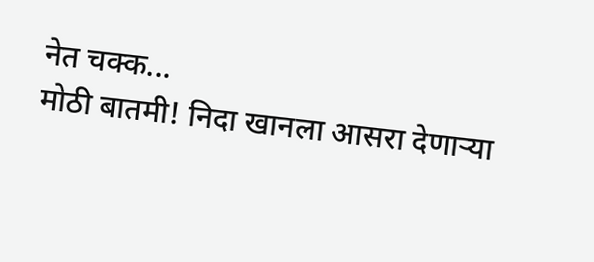नेत चक्क...
मोठी बातमी! निदा खानला आसरा देणाऱ्या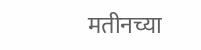मतीनच्या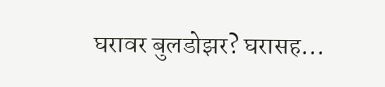घरावर बुलडोझर? घरासह...